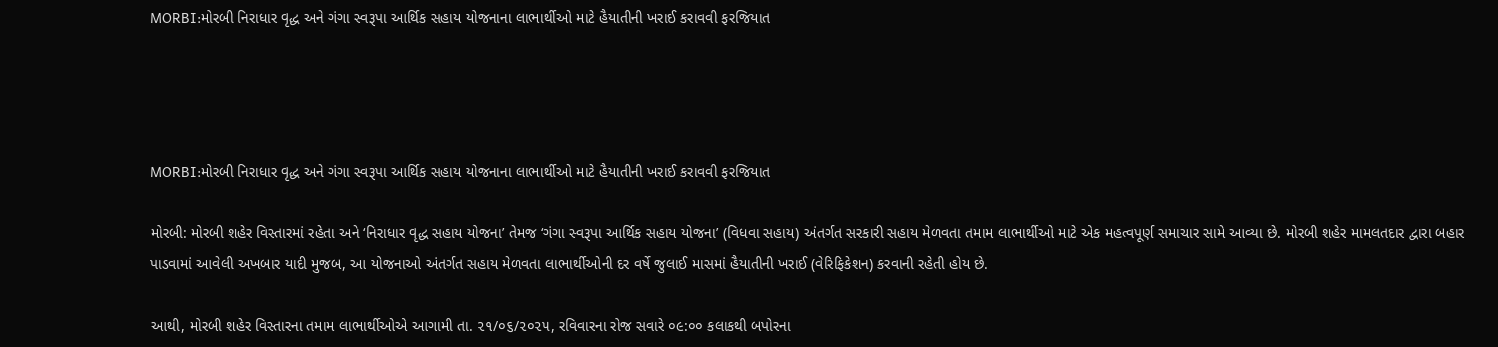MORBI:મોરબી નિરાધાર વૃદ્ધ અને ગંગા સ્વરૂપા આર્થિક સહાય યોજનાના લાભાર્થીઓ માટે હૈયાતીની ખરાઈ કરાવવી ફરજિયાત




MORBI:મોરબી નિરાધાર વૃદ્ધ અને ગંગા સ્વરૂપા આર્થિક સહાય યોજનાના લાભાર્થીઓ માટે હૈયાતીની ખરાઈ કરાવવી ફરજિયાત

મોરબી: મોરબી શહેર વિસ્તારમાં રહેતા અને ‘નિરાધાર વૃદ્ધ સહાય યોજના’ તેમજ ‘ગંગા સ્વરૂપા આર્થિક સહાય યોજના’ (વિધવા સહાય) અંતર્ગત સરકારી સહાય મેળવતા તમામ લાભાર્થીઓ માટે એક મહત્વપૂર્ણ સમાચાર સામે આવ્યા છે. મોરબી શહેર મામલતદાર દ્વારા બહાર પાડવામાં આવેલી અખબાર યાદી મુજબ, આ યોજનાઓ અંતર્ગત સહાય મેળવતા લાભાર્થીઓની દર વર્ષે જુલાઈ માસમાં હૈયાતીની ખરાઈ (વેરિફિકેશન) કરવાની રહેતી હોય છે.

આથી, મોરબી શહેર વિસ્તારના તમામ લાભાર્થીઓએ આગામી તા. ૨૧/૦૬/૨૦૨૫, રવિવારના રોજ સવારે ૦૯:૦૦ કલાકથી બપોરના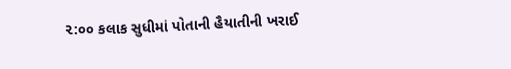૨:૦૦ કલાક સુધીમાં પોતાની હૈયાતીની ખરાઈ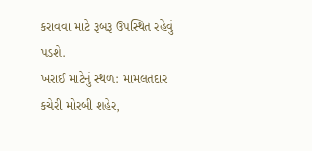કરાવવા માટે રૂબરૂ ઉપસ્થિત રહેવું પડશે.
ખરાઈ માટેનું સ્થળ: મામલતદાર કચેરી મોરબી શહેર,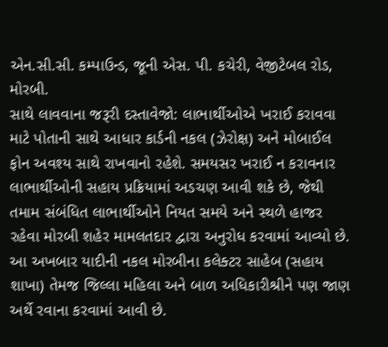એન.સી.સી. કમ્પાઉન્ડ, જૂની એસ. પી. કચેરી, વેજીટેબલ રોડ, મોરબી.
સાથે લાવવાના જરૂરી દસ્તાવેજો: લાભાર્થીઓએ ખરાઈ કરાવવા માટે પોતાની સાથે આધાર કાર્ડની નકલ (ઝેરોક્ષ) અને મોબાઈલ ફોન અવશ્ય સાથે રાખવાનો રહેશે. સમયસર ખરાઈ ન કરાવનાર લાભાર્થીઓની સહાય પ્રક્રિયામાં અડચણ આવી શકે છે, જેથી તમામ સંબંધિત લાભાર્થીઓને નિયત સમયે અને સ્થળે હાજર રહેવા મોરબી શહેર મામલતદાર દ્વારા અનુરોધ કરવામાં આવ્યો છે.
આ અખબાર યાદીની નકલ મોરબીના કલેક્ટર સાહેબ (સહાય શાખા) તેમજ જિલ્લા મહિલા અને બાળ અધિકારીશ્રીને પણ જાણ અર્થે રવાના કરવામાં આવી છે.